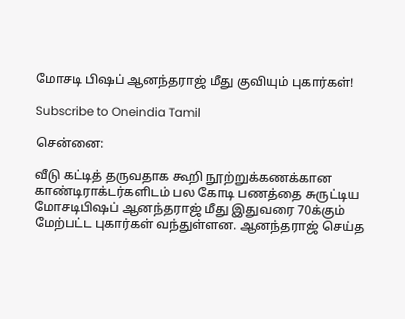மோசடி பிஷப் ஆனந்தராஜ் மீது குவியும் புகார்கள்!

Subscribe to Oneindia Tamil

சென்னை:

வீடு கட்டித் தருவதாக கூறி நூற்றுக்கணக்கான காண்டிராக்டர்களிடம் பல கோடி பணத்தை சுருட்டிய மோசடிபிஷப் ஆனந்தராஜ் மீது இதுவரை 70க்கும் மேற்பட்ட புகார்கள் வந்துள்ளன. ஆனந்தராஜ் செய்த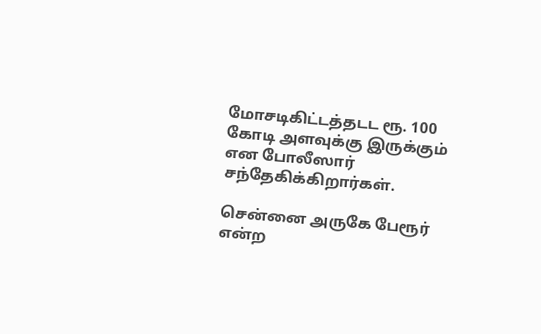மோசடிகிட்டத்தடட ரூ. 100 கோடி அளவுக்கு இருக்கும் என போலீஸார் சந்தேகிக்கிறார்கள்.

சென்னை அருகே பேரூர் என்ற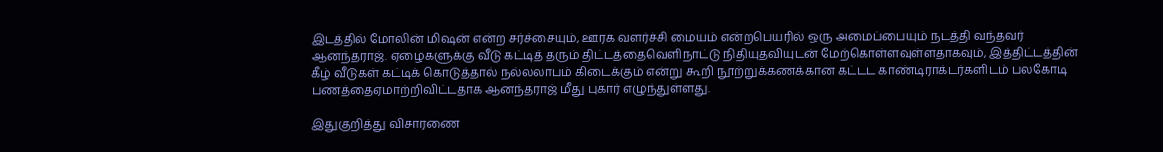இடத்தில் மோலின் மிஷன் என்ற சர்ச்சையும், ஊரக வளர்ச்சி மையம் என்றபெயரில் ஒரு அமைப்பையும் நடத்தி வந்தவர் ஆனந்தராஜ். ஏழைகளுக்கு வீடு கட்டித் தரும் திட்டத்தைவெளிநாட்டு நிதியுதவியுடன் மேற்கொள்ளவுள்ளதாகவும், இத்திட்டத்தின் கீழ் வீடுகள் கட்டிக் கொடுத்தால் நல்லலாபம் கிடைக்கும் என்று கூறி நூற்றுக்கணக்கான கட்டட காண்டிராக்டர்களிடம் பலகோடி பணத்தைஏமாற்றிவிட்டதாக ஆனந்தராஜ் மீது புகார் எழுந்துள்ளது.

இதுகுறித்து விசாரணை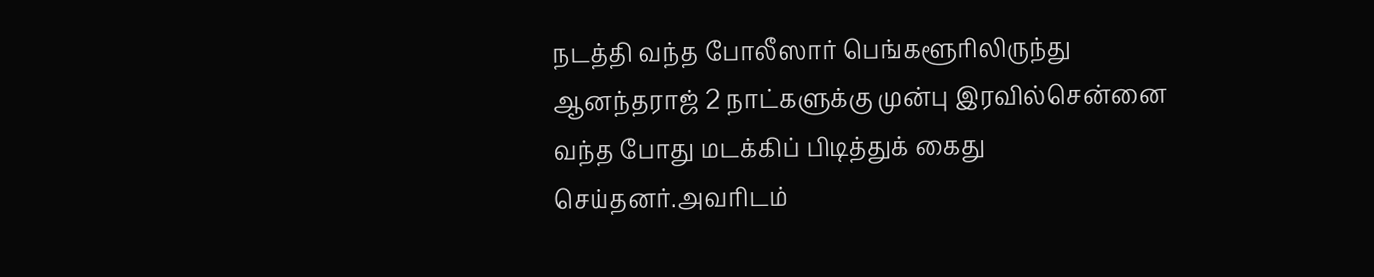நடத்தி வந்த போலீஸார் பெங்களூரிலிருந்து ஆனந்தராஜ் 2 நாட்களுக்கு முன்பு இரவில்சென்னை வந்த போது மடக்கிப் பிடித்துக் கைது செய்தனர்.அவரிடம்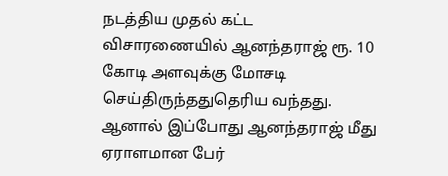நடத்திய முதல் கட்ட விசாரணையில் ஆனந்தராஜ் ரூ. 10 கோடி அளவுக்கு மோசடி செய்திருந்ததுதெரிய வந்தது. ஆனால் இப்போது ஆனந்தராஜ் மீது ஏராளமான பேர்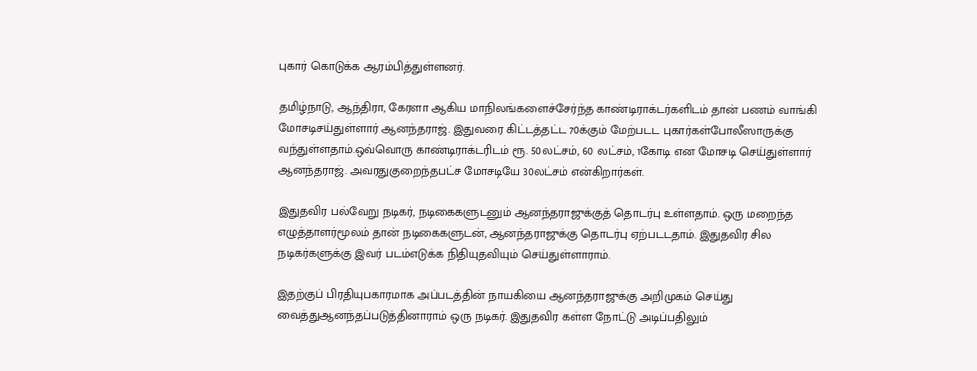புகார் கொடுக்க ஆரம்பித்துள்ளனர்.

தமிழ்நாடு, ஆந்திரா, கேரளா ஆகிய மாநிலங்களைச்சேர்ந்த காண்டிராக்டர்களிடம் தான் பணம் வாங்கி மோசடிசய்துள்ளார் ஆனந்தராஜ். இதுவரை கிட்டத்தட்ட 70க்கும் மேற்படட புகார்கள்போலீஸாருக்கு வந்துள்ளதாம்.ஒவ்வொரு காண்டிராக்டரிடம் ரூ. 50லட்சம், 60 லட்சம், 1கோடி என மோசடி செய்துள்ளார் ஆனந்தராஜ். அவரதுகுறைந்தபட்ச மோசடியே 30லட்சம் என்கிறார்கள்.

இதுதவிர பல்வேறு நடிகர், நடிகைகளுடனும் ஆனந்தராஜுக்குத் தொடர்பு உள்ளதாம். ஒரு மறைந்த எழுத்தாளர்மூலம் தான் நடிகைகளுடன், ஆனந்தராஜுக்கு தொடர்பு ஏற்படடதாம். இதுதவிர சில நடிகர்களுக்கு இவர் படம்எடுக்க நிதியுதவியும் செய்துள்ளாராம்.

இதற்குப் பிரதியுபகாரமாக அப்படத்தின் நாயகியை ஆனந்தராஜுக்கு அறிமுகம் செய்து வைத்துஆனந்தப்படுத்தினாராம் ஒரு நடிகர். இதுதவிர கள்ள நோட்டு அடிப்பதிலும்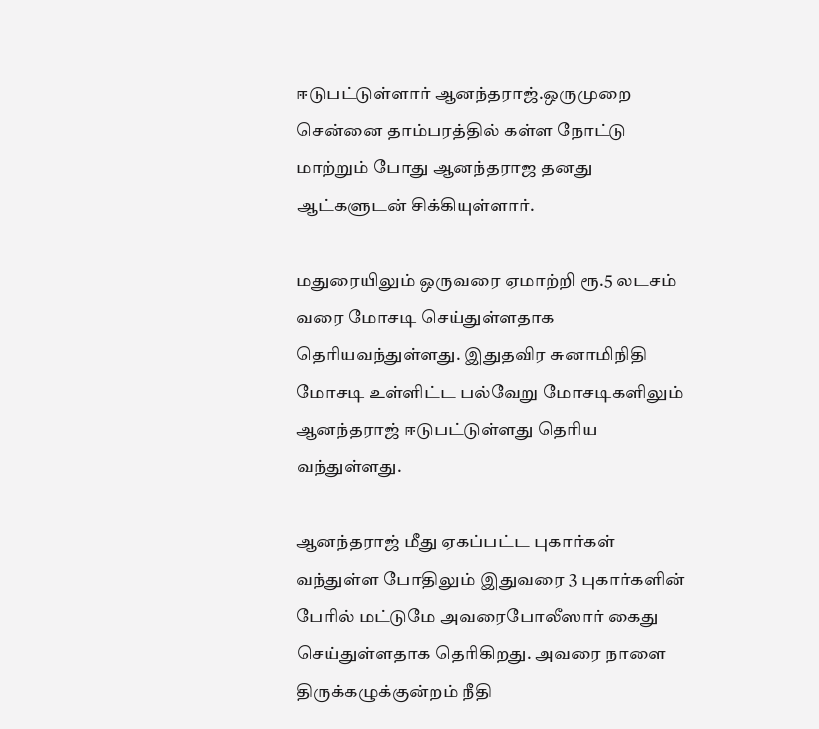ஈடுபட்டுள்ளார் ஆனந்தராஜ்.ஒருமுறை சென்னை தாம்பரத்தில் கள்ள நோட்டு மாற்றும் போது ஆனந்தராஜ தனது ஆட்களுடன் சிக்கியுள்ளார்.

மதுரையிலும் ஒருவரை ஏமாற்றி ரூ.5 லடசம் வரை மோசடி செய்துள்ளதாக தெரியவந்துள்ளது. இதுதவிர சுனாமிநிதி மோசடி உள்ளிட்ட பல்வேறு மோசடிகளிலும் ஆனந்தராஜ் ஈடுபட்டுள்ளது தெரிய வந்துள்ளது.

ஆனந்தராஜ் மீது ஏகப்பட்ட புகார்கள் வந்துள்ள போதிலும் இதுவரை 3 புகார்களின் பேரில் மட்டுமே அவரைபோலீஸார் கைது செய்துள்ளதாக தெரிகிறது. அவரை நாளை திருக்கழுக்குன்றம் நீதி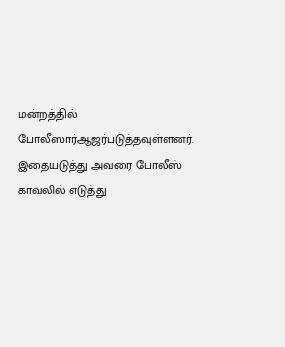மன்றத்தில் போலீஸார்ஆஜர்படுத்தவுள்ளனர். இதையடுத்து அவரை போலீஸ் காவலில் எடுத்து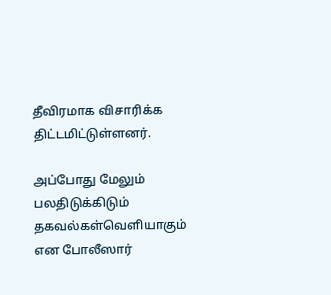தீவிரமாக விசாரிக்க திட்டமிட்டுள்ளனர்.

அப்போது மேலும் பலதிடுக்கிடும் தகவல்கள்வெளியாகும் என போலீஸார்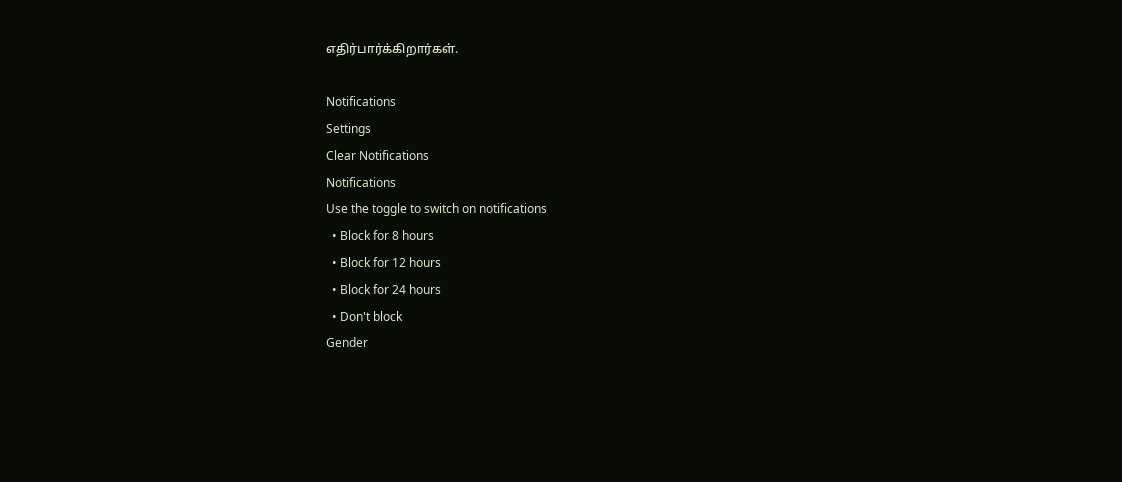எதிர்பார்க்கிறார்கள்.

Notifications
Settings
Clear Notifications
Notifications
Use the toggle to switch on notifications
  • Block for 8 hours
  • Block for 12 hours
  • Block for 24 hours
  • Don't block
Gender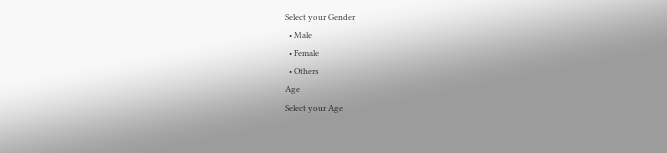Select your Gender
  • Male
  • Female
  • Others
Age
Select your Age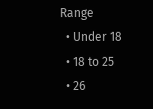Range
  • Under 18
  • 18 to 25
  • 26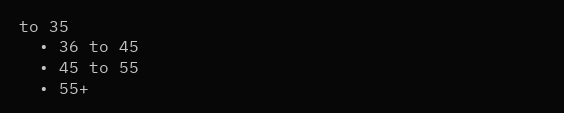to 35
  • 36 to 45
  • 45 to 55
  • 55+